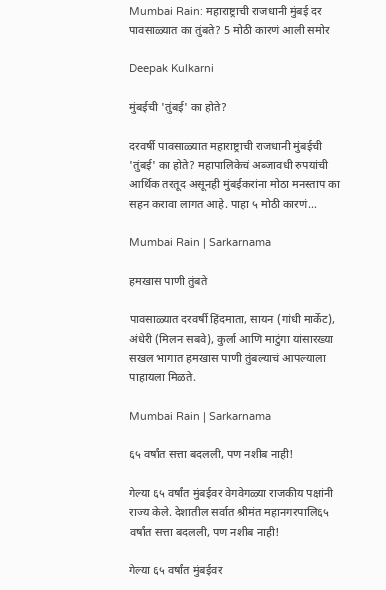Mumbai Rain: महाराष्ट्राची राजधानी मुंबई दर पावसाळ्यात का तुंबते? 5 मोठी कारणं आली समोर

Deepak Kulkarni

मुंबईची 'तुंबई' का होते?

दरवर्षी पावसाळ्यात महाराष्ट्राची राजधानी मुंबईची 'तुंबई' का होते? महापालिकेचं अब्जावधी रुपयांची आर्थिक तरतूद असूनही मुंबईकरांना मोठा मनस्ताप का सहन करावा लागत आहे. पाहा ५ मोठी कारणं...

Mumbai Rain | Sarkarnama

हमखास पाणी तुंबते

पावसाळ्यात दरवर्षी हिंदमाता, सायन (गांधी मार्केट), अंधेरी (मिलन सबवे), कुर्ला आणि माटुंगा यांसारख्या सखल भागात हमखास पाणी तुंबल्याचं आपल्याला पाहायला मिळते.

Mumbai Rain | Sarkarnama

६५ वर्षांत सत्ता बदलली, पण नशीब नाही!

गेल्या ६५ वर्षांत मुंबईवर वेगवेगळ्या राजकीय पक्षांनी राज्य केले. देशातील सर्वात श्रीमंत महानगरपालि६५ वर्षांत सत्ता बदलली, पण नशीब नाही!

गेल्या ६५ वर्षांत मुंबईवर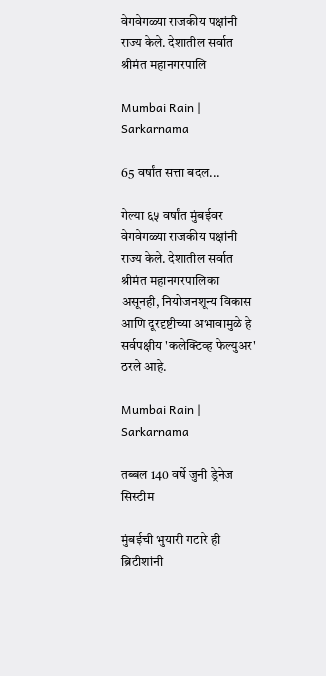वेगवेगळ्या राजकीय पक्षांनी राज्य केले. देशातील सर्वात श्रीमंत महानगरपालि

Mumbai Rain | Sarkarnama

65 वर्षांत सत्ता बदल...

गेल्या ६५ वर्षांत मुंबईवर वेगवेगळ्या राजकीय पक्षांनी राज्य केले. देशातील सर्वात श्रीमंत महानगरपालिका असूनही, नियोजनशून्य विकास आणि दूरदृष्टीच्या अभावामुळे हे सर्वपक्षीय 'कलेक्टिव्ह फेल्युअर' ठरले आहे.

Mumbai Rain | Sarkarnama

तब्बल 140 वर्षे जुनी ड्रेनेज सिस्टीम

मुंबईची भुयारी गटारे ही ब्रिटीशांनी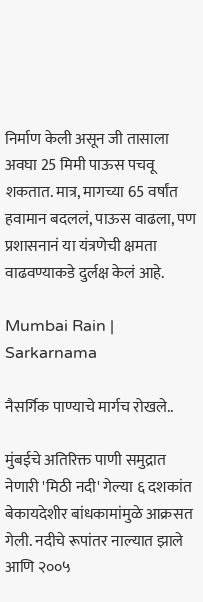निर्माण केली असून जी तासाला अवघा 25 मिमी पाऊस पचवू शकतात. मात्र, मागच्या 65 वर्षांत हवामान बदललं, पाऊस वाढला, पण प्रशासनानं या यंत्रणेची क्षमता वाढवण्याकडे दुर्लक्ष केलं आहे.

Mumbai Rain | Sarkarnama

नैसर्गिक पाण्याचे मार्गच रोखले..

मुंबईचे अतिरिक्त पाणी समुद्रात नेणारी 'मिठी नदी' गेल्या ६ दशकांत बेकायदेशीर बांधकामांमुळे आक्रसत गेली. नदीचे रूपांतर नाल्यात झाले आणि २००५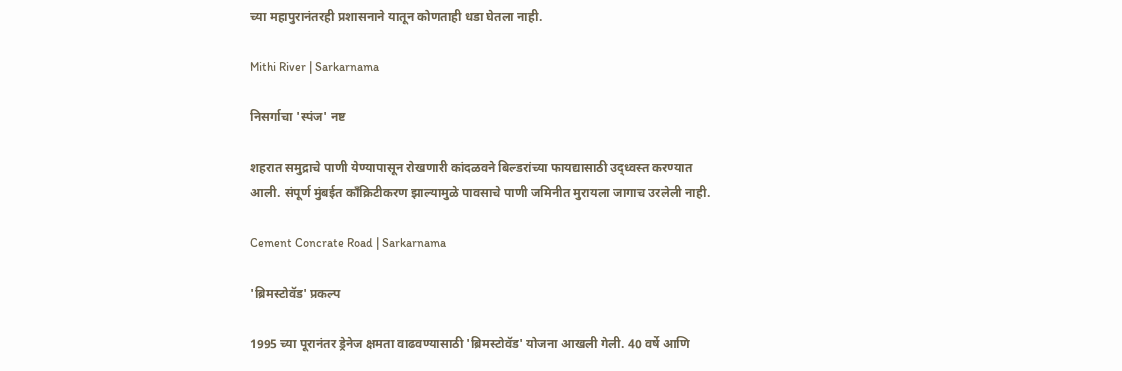च्या महापुरानंतरही प्रशासनाने यातून कोणताही धडा घेतला नाही.

Mithi River | Sarkarnama

निसर्गाचा 'स्पंज' नष्ट

शहरात समुद्राचे पाणी येण्यापासून रोखणारी कांदळवने बिल्डरांच्या फायद्यासाठी उद्ध्वस्त करण्यात आली. संपूर्ण मुंबईत काँक्रिटीकरण झाल्यामुळे पावसाचे पाणी जमिनीत मुरायला जागाच उरलेली नाही.

Cement Concrate Road | Sarkarnama

'ब्रिमस्टोवॅड' प्रकल्प

1995 च्या पूरानंतर ड्रेनेज क्षमता वाढवण्यासाठी 'ब्रिमस्टोवॅड' योजना आखली गेली. 40 वर्षे आणि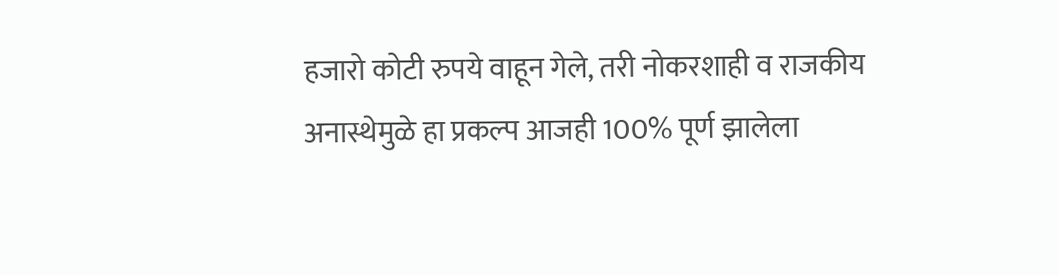हजारो कोटी रुपये वाहून गेले, तरी नोकरशाही व राजकीय अनास्थेमुळे हा प्रकल्प आजही 100% पूर्ण झालेला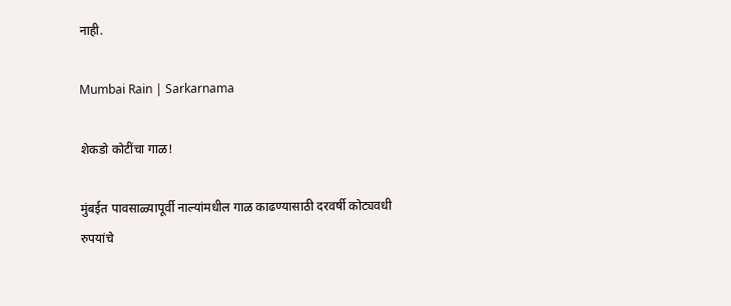नाही.

Mumbai Rain | Sarkarnama

शेकडो कोटींचा गाळ!

मुंबईत पावसाळ्यापूर्वी नाल्यांमधील गाळ काढण्यासाठी दरवर्षी कोट्यवधी रुपयांचे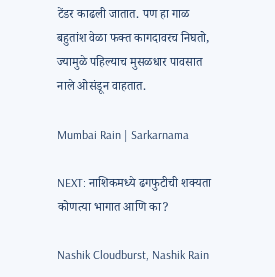टेंडर काढली जातात. पण हा गाळ बहुतांश वेळा फक्त कागदावरच निघतो, ज्यामुळे पहिल्याच मुसळधार पावसात नाले ओसंडून वाहतात.

Mumbai Rain | Sarkarnama

NEXT: नाशिकमध्ये ढगफुटीची शक्यता कोणत्या भागात आणि का?

Nashik Cloudburst, Nashik Rain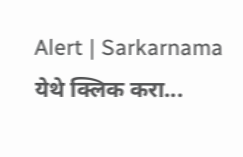Alert | Sarkarnama
येथे क्लिक करा...